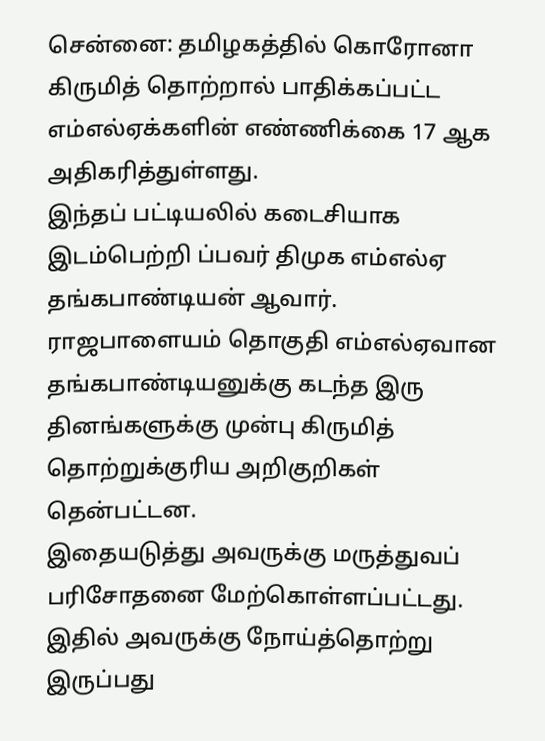சென்னை: தமிழகத்தில் கொரோனா கிருமித் தொற்றால் பாதிக்கப்பட்ட எம்எல்ஏக்களின் எண்ணிக்கை 17 ஆக அதிகரித்துள்ளது.
இந்தப் பட்டியலில் கடைசியாக இடம்பெற்றி ப்பவர் திமுக எம்எல்ஏ தங்கபாண்டியன் ஆவார்.
ராஜபாளையம் தொகுதி எம்எல்ஏவான தங்கபாண்டியனுக்கு கடந்த இரு தினங்களுக்கு முன்பு கிருமித் தொற்றுக்குரிய அறிகுறிகள் தென்பட்டன.
இதையடுத்து அவருக்கு மருத்துவப் பரிசோதனை மேற்கொள்ளப்பட்டது. இதில் அவருக்கு நோய்த்தொற்று இருப்பது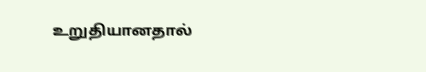உறுதியானதால்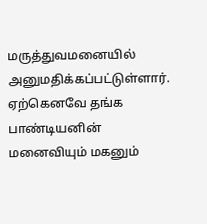மருத்துவமனையில் அனுமதிக்கப்பட்டுள்ளார்.
ஏற்கெனவே தங்க பாண்டியனின் மனைவியும் மகனும்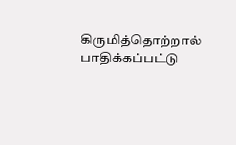கிருமித்தொற்றால் பாதிக்கப்பட்டு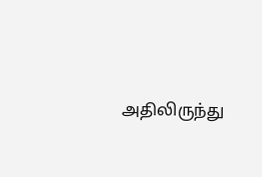அதிலிருந்து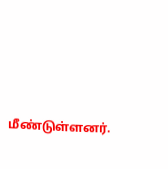மீண்டுள்ளனர்.